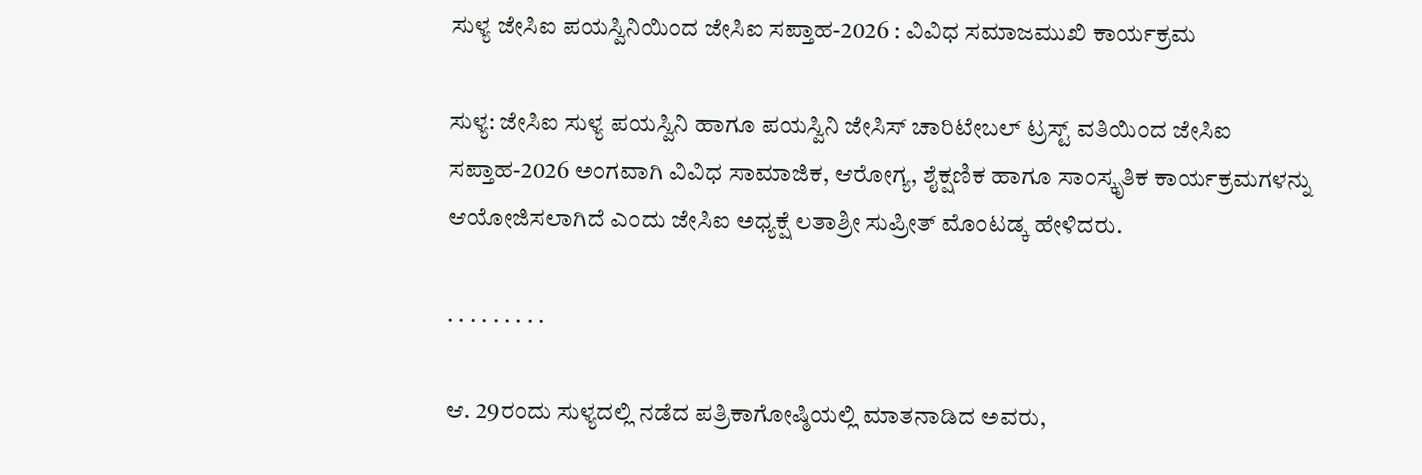ಸುಳ್ಯ ಜೇಸಿಐ ಪಯಸ್ವಿನಿಯಿಂದ ಜೇಸಿಐ ಸಪ್ತಾಹ-2026 : ವಿವಿಧ ಸಮಾಜಮುಖಿ ಕಾರ್ಯಕ್ರಮ

ಸುಳ್ಯ: ಜೇಸಿಐ ಸುಳ್ಯ ಪಯಸ್ವಿನಿ ಹಾಗೂ ಪಯಸ್ವಿನಿ ಜೇಸಿಸ್ ಚಾರಿಟೇಬಲ್ ಟ್ರಸ್ಟ್ ವತಿಯಿಂದ ಜೇಸಿಐ ಸಪ್ತಾಹ-2026 ಅಂಗವಾಗಿ ವಿವಿಧ ಸಾಮಾಜಿಕ, ಆರೋಗ್ಯ, ಶೈಕ್ಷಣಿಕ ಹಾಗೂ ಸಾಂಸ್ಕೃತಿಕ ಕಾರ್ಯಕ್ರಮಗಳನ್ನು ಆಯೋಜಿಸಲಾಗಿದೆ ಎಂದು ಜೇಸಿಐ ಅಧ್ಯಕ್ಷೆ ಲತಾಶ್ರೀ ಸುಪ್ರೀತ್ ಮೊಂಟಡ್ಕ ಹೇಳಿದರು.

. . . . . . . . .

ಆ. 29ರಂದು ಸುಳ್ಯದಲ್ಲಿ ನಡೆದ ಪತ್ರಿಕಾಗೋಷ್ಠಿಯಲ್ಲಿ ಮಾತನಾಡಿದ ಅವರು,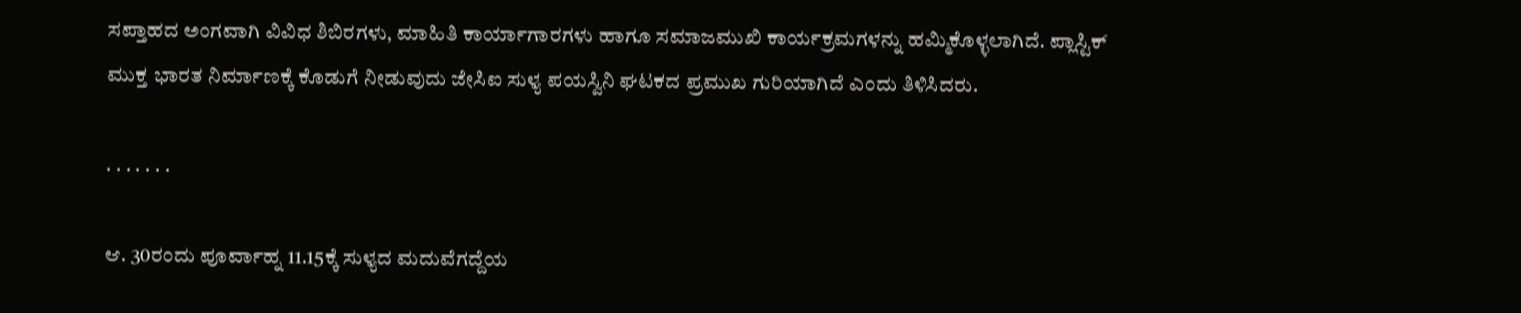ಸಪ್ತಾಹದ ಅಂಗವಾಗಿ ವಿವಿಧ ಶಿಬಿರಗಳು, ಮಾಹಿತಿ ಕಾರ್ಯಾಗಾರಗಳು ಹಾಗೂ ಸಮಾಜಮುಖಿ ಕಾರ್ಯಕ್ರಮಗಳನ್ನು ಹಮ್ಮಿಕೊಳ್ಳಲಾಗಿದೆ. ಪ್ಲಾಸ್ಟಿಕ್ ಮುಕ್ತ ಭಾರತ ನಿರ್ಮಾಣಕ್ಕೆ ಕೊಡುಗೆ ನೀಡುವುದು ಜೇಸಿಐ ಸುಳ್ಯ ಪಯಸ್ವಿನಿ ಘಟಕದ ಪ್ರಮುಖ ಗುರಿಯಾಗಿದೆ ಎಂದು ತಿಳಿಸಿದರು.

. . . . . . .

ಆ. 30ರಂದು ಪೂರ್ವಾಹ್ನ 11.15ಕ್ಕೆ ಸುಳ್ಯದ ಮದುವೆಗದ್ದೆಯ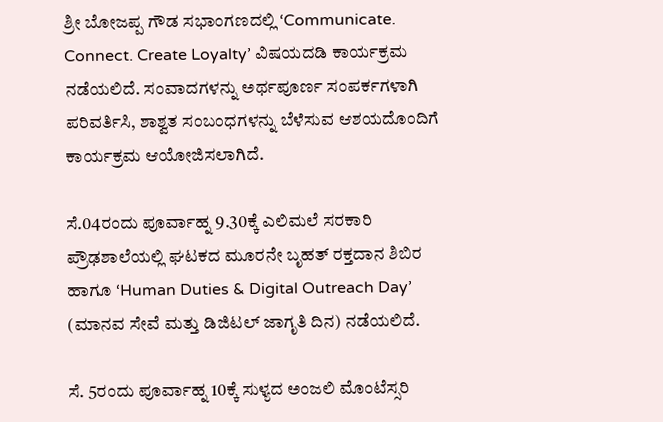ಶ್ರೀ ಬೋಜಪ್ಪ ಗೌಡ ಸಭಾಂಗಣದಲ್ಲಿ ‘Communicate. Connect. Create Loyalty’ ವಿಷಯದಡಿ ಕಾರ್ಯಕ್ರಮ ನಡೆಯಲಿದೆ. ಸಂವಾದಗಳನ್ನು ಅರ್ಥಪೂರ್ಣ ಸಂಪರ್ಕಗಳಾಗಿ ಪರಿವರ್ತಿಸಿ, ಶಾಶ್ವತ ಸಂಬಂಧಗಳನ್ನು ಬೆಳೆಸುವ ಆಶಯದೊಂದಿಗೆ ಕಾರ್ಯಕ್ರಮ ಆಯೋಜಿಸಲಾಗಿದೆ.

ಸೆ.04ರಂದು ಪೂರ್ವಾಹ್ನ 9.30ಕ್ಕೆ ಎಲಿಮಲೆ ಸರಕಾರಿ ಪ್ರೌಢಶಾಲೆಯಲ್ಲಿ ಘಟಕದ ಮೂರನೇ ಬೃಹತ್ ರಕ್ತದಾನ ಶಿಬಿರ ಹಾಗೂ ‘Human Duties & Digital Outreach Day’ (ಮಾನವ ಸೇವೆ ಮತ್ತು ಡಿಜಿಟಲ್ ಜಾಗೃತಿ ದಿನ) ನಡೆಯಲಿದೆ.

ಸೆ. 5ರಂದು ಪೂರ್ವಾಹ್ನ 10ಕ್ಕೆ ಸುಳ್ಯದ ಅಂಜಲಿ ಮೊಂಟೆಸ್ಸರಿ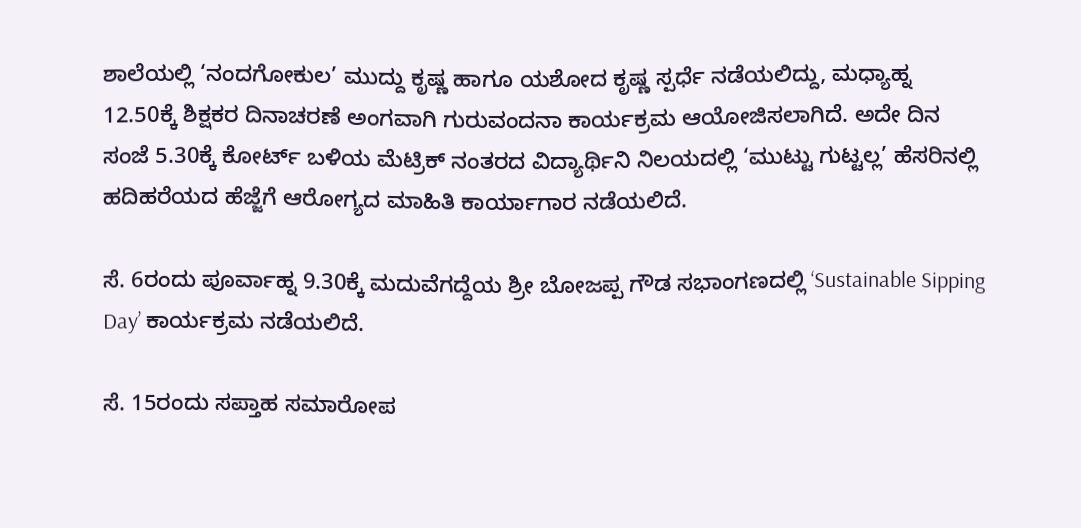ಶಾಲೆಯಲ್ಲಿ ‘ನಂದಗೋಕುಲ’ ಮುದ್ದು ಕೃಷ್ಣ ಹಾಗೂ ಯಶೋದ ಕೃಷ್ಣ ಸ್ಪರ್ಧೆ ನಡೆಯಲಿದ್ದು, ಮಧ್ಯಾಹ್ನ 12.50ಕ್ಕೆ ಶಿಕ್ಷಕರ ದಿನಾಚರಣೆ ಅಂಗವಾಗಿ ಗುರುವಂದನಾ ಕಾರ್ಯಕ್ರಮ ಆಯೋಜಿಸಲಾಗಿದೆ. ಅದೇ ದಿನ ಸಂಜೆ 5.30ಕ್ಕೆ ಕೋರ್ಟ್ ಬಳಿಯ ಮೆಟ್ರಿಕ್ ನಂತರದ ವಿದ್ಯಾರ್ಥಿನಿ ನಿಲಯದಲ್ಲಿ ‘ಮುಟ್ಟು ಗುಟ್ಟಲ್ಲ’ ಹೆಸರಿನಲ್ಲಿ ಹದಿಹರೆಯದ ಹೆಜ್ಜೆಗೆ ಆರೋಗ್ಯದ ಮಾಹಿತಿ ಕಾರ್ಯಾಗಾರ ನಡೆಯಲಿದೆ.

ಸೆ. 6ರಂದು ಪೂರ್ವಾಹ್ನ 9.30ಕ್ಕೆ ಮದುವೆಗದ್ದೆಯ ಶ್ರೀ ಬೋಜಪ್ಪ ಗೌಡ ಸಭಾಂಗಣದಲ್ಲಿ ‘Sustainable Sipping Day’ ಕಾರ್ಯಕ್ರಮ ನಡೆಯಲಿದೆ.

ಸೆ. 15ರಂದು ಸಪ್ತಾಹ ಸಮಾರೋಪ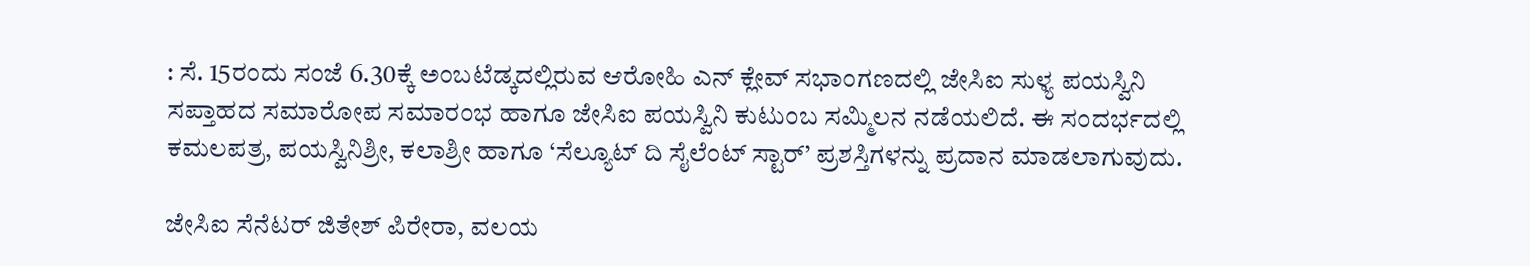: ಸೆ. 15ರಂದು ಸಂಜೆ 6.30ಕ್ಕೆ ಅಂಬಟೆಡ್ಕದಲ್ಲಿರುವ ಆರೋಹಿ ಎನ್ ಕ್ಲೇವ್ ಸಭಾಂಗಣದಲ್ಲಿ ಜೇಸಿಐ ಸುಳ್ಯ ಪಯಸ್ವಿನಿ ಸಪ್ತಾಹದ ಸಮಾರೋಪ ಸಮಾರಂಭ ಹಾಗೂ ಜೇಸಿಐ ಪಯಸ್ವಿನಿ ಕುಟುಂಬ ಸಮ್ಮಿಲನ ನಡೆಯಲಿದೆ. ಈ ಸಂದರ್ಭದಲ್ಲಿ ಕಮಲಪತ್ರ, ಪಯಸ್ವಿನಿಶ್ರೀ, ಕಲಾಶ್ರೀ ಹಾಗೂ ‘ಸೆಲ್ಯೂಟ್ ದಿ ಸೈಲೆಂಟ್ ಸ್ಟಾರ್’ ಪ್ರಶಸ್ತಿಗಳನ್ನು ಪ್ರದಾನ ಮಾಡಲಾಗುವುದು.

ಜೇಸಿಐ ಸೆನೆಟರ್ ಜಿತೇಶ್ ಪಿರೇರಾ, ವಲಯ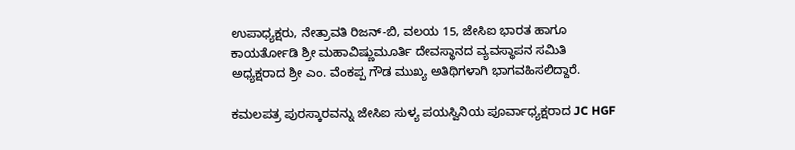ಉಪಾಧ್ಯಕ್ಷರು, ನೇತ್ರಾವತಿ ರಿಜನ್-ಬಿ, ವಲಯ 15, ಜೇಸಿಐ ಭಾರತ ಹಾಗೂ ಕಾಯರ್ತೋಡಿ ಶ್ರೀ ಮಹಾವಿಷ್ಣುಮೂರ್ತಿ ದೇವಸ್ಥಾನದ ವ್ಯವಸ್ಥಾಪನ ಸಮಿತಿ ಅಧ್ಯಕ್ಷರಾದ ಶ್ರೀ ಎಂ. ವೆಂಕಪ್ಪ ಗೌಡ ಮುಖ್ಯ ಅತಿಥಿಗಳಾಗಿ ಭಾಗವಹಿಸಲಿದ್ದಾರೆ.

ಕಮಲಪತ್ರ ಪುರಸ್ಕಾರವನ್ನು ಜೇಸಿಐ ಸುಳ್ಯ ಪಯಸ್ವಿನಿಯ ಪೂರ್ವಾಧ್ಯಕ್ಷರಾದ JC HGF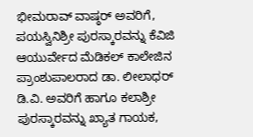ಭೀಮರಾವ್ ವಾಷ್ಠರ್ ಅವರಿಗೆ, ಪಯಸ್ವಿನಿಶ್ರೀ ಪುರಸ್ಕಾರವನ್ನು ಕೆವಿಜಿ ಆಯುರ್ವೇದ ಮೆಡಿಕಲ್ ಕಾಲೇಜಿನ ಪ್ರಾಂಶುಪಾಲರಾದ ಡಾ. ಲೀಲಾಧರ್ ಡಿ.ವಿ. ಅವರಿಗೆ ಹಾಗೂ ಕಲಾಶ್ರೀ ಪುರಸ್ಕಾರವನ್ನು ಖ್ಯಾತ ಗಾಯಕ,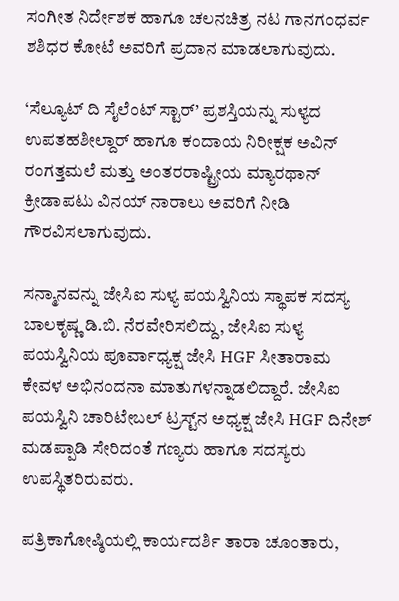ಸಂಗೀತ ನಿರ್ದೇಶಕ ಹಾಗೂ ಚಲನಚಿತ್ರ ನಟ ಗಾನಗಂಧರ್ವ ಶಶಿಧರ ಕೋಟೆ ಅವರಿಗೆ ಪ್ರದಾನ ಮಾಡಲಾಗುವುದು.

‘ಸೆಲ್ಯೂಟ್ ದಿ ಸೈಲೆಂಟ್ ಸ್ಟಾರ್’ ಪ್ರಶಸ್ತಿಯನ್ನು ಸುಳ್ಯದ ಉಪತಹಶೀಲ್ದಾರ್ ಹಾಗೂ ಕಂದಾಯ ನಿರೀಕ್ಷಕ ಅವಿನ್ ರಂಗತ್ತಮಲೆ ಮತ್ತು ಅಂತರರಾಷ್ಟ್ರೀಯ ಮ್ಯಾರಥಾನ್ ಕ್ರೀಡಾಪಟು ವಿನಯ್ ನಾರಾಲು ಅವರಿಗೆ ನೀಡಿ ಗೌರವಿಸಲಾಗುವುದು.

ಸನ್ಮಾನವನ್ನು ಜೇಸಿಐ ಸುಳ್ಯ ಪಯಸ್ವಿನಿಯ ಸ್ಥಾಪಕ ಸದಸ್ಯ ಬಾಲಕೃಷ್ಣ ಡಿ.ಬಿ. ನೆರವೇರಿಸಲಿದ್ದು, ಜೇಸಿಐ ಸುಳ್ಯ ಪಯಸ್ವಿನಿಯ ಪೂರ್ವಾಧ್ಯಕ್ಷ ಜೇಸಿ HGF ಸೀತಾರಾಮ ಕೇವಳ ಅಭಿನಂದನಾ ಮಾತುಗಳನ್ನಾಡಲಿದ್ದಾರೆ. ಜೇಸಿಐ ಪಯಸ್ವಿನಿ ಚಾರಿಟೇಬಲ್ ಟ್ರಸ್ಟ್‌ನ ಅಧ್ಯಕ್ಷ ಜೇಸಿ HGF ದಿನೇಶ್ ಮಡಪ್ಪಾಡಿ ಸೇರಿದಂತೆ ಗಣ್ಯರು ಹಾಗೂ ಸದಸ್ಯರು ಉಪಸ್ಥಿತರಿರುವರು.

ಪತ್ರಿಕಾಗೋಷ್ಠಿಯಲ್ಲಿ ಕಾರ್ಯದರ್ಶಿ ತಾರಾ ಚೂಂತಾರು,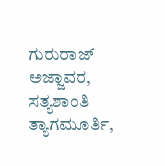ಗುರುರಾಜ್ ಅಜ್ಜಾವರ, ಸತ್ಯಶಾಂತಿ ತ್ಯಾಗಮೂರ್ತಿ,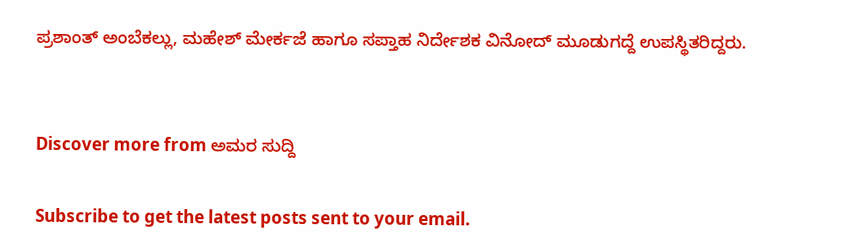ಪ್ರಶಾಂತ್ ಅಂಬೆಕಲ್ಲು, ಮಹೇಶ್ ಮೇರ್ಕಜೆ ಹಾಗೂ ಸಪ್ತಾಹ ನಿರ್ದೇಶಕ ವಿನೋದ್ ಮೂಡುಗದ್ದೆ ಉಪಸ್ಥಿತರಿದ್ದರು.


Discover more from ಅಮರ ಸುದ್ದಿ

Subscribe to get the latest posts sent to your email.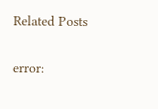Related Posts

error: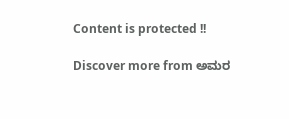Content is protected !!

Discover more from ಅಮರ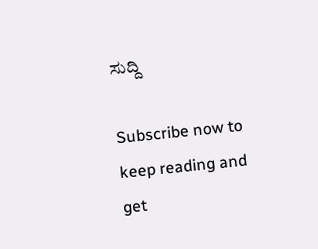ಸುದ್ದಿ

Subscribe now to keep reading and get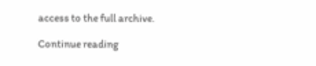access to the full archive.

Continue reading